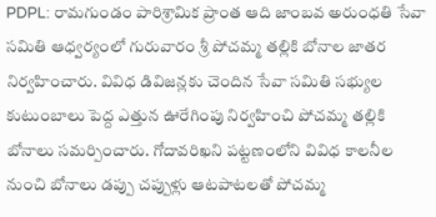PDPL: రామగుండం పారిశ్రామిక ప్రాంత ఆది జాంబవ అరుంధతి సేవా సమితి ఆధ్వర్యంలో గురువారం శ్రీ పోచమ్మ తల్లికి బోనాల జాతర నిర్వహించారు. వివిధ డివిజన్లకు చెందిన సేవా సమితి సభ్యుల కుటుంబాలు పెద్ద ఎత్తున ఊరేగింపు నిర్వహించి పోచమ్మ తల్లికి బోనాలు సమర్పించారు. గోదావరిఖని పట్టణంలోని వివిధ కాలనీల నుంచి బోనాలు డప్పు చప్పుళ్లు ఆటపాటలతో పోచమ్మ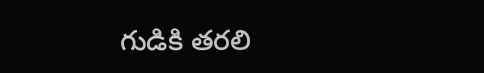గుడికి తరలి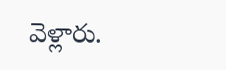వెళ్లారు.